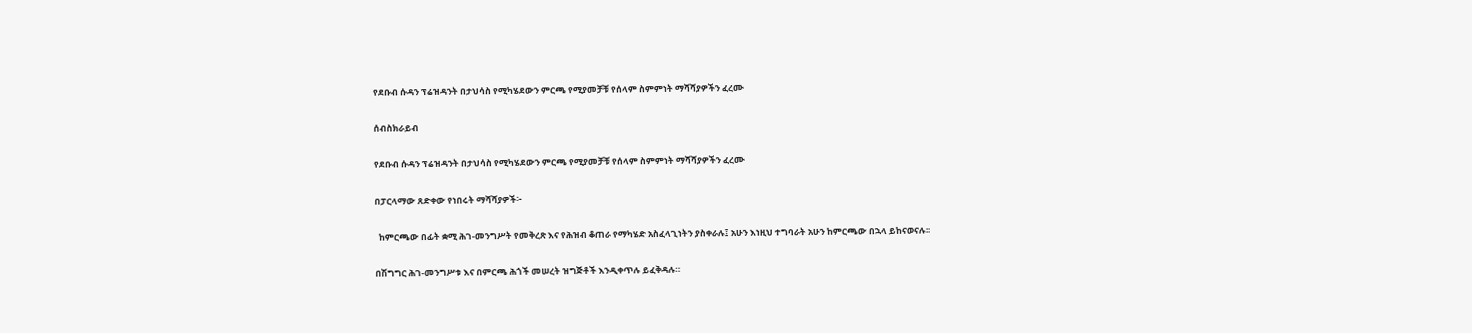የደቡብ ሱዳን ፕሬዝዳንት በታህሳስ የሚካሄደውን ምርጫ የሚያመቻቹ የሰላም ስምምነት ማሻሻያዎችን ፈረሙ

ሰብስክራይብ

የደቡብ ሱዳን ፕሬዝዳንት በታህሳስ የሚካሄደውን ምርጫ የሚያመቻቹ የሰላም ስምምነት ማሻሻያዎችን ፈረሙ

በፓርላማው ጸድቀው የነበሩት ማሻሻያዎች፦

  ከምርጫው በፊት ቋሚ ሕገ-መንግሥት የመቅረጽ እና የሕዝብ ቆጠራ የማካሄድ አስፈላጊነትን ያስቀራሉ፤ አሁን እነዚህ ተግባራት አሁን ከምርጫው በኋላ ይከናወናሉ፡፡

በሽግግር ሕገ-መንግሥቱ እና በምርጫ ሕጎች መሠረት ዝግጅቶች እንዲቀጥሉ ይፈቅዳሉ።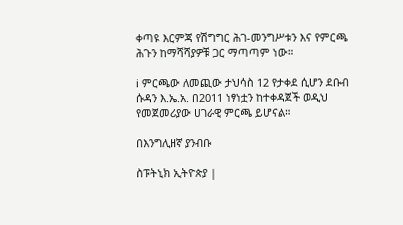ቀጣዩ እርምጃ የሽግግር ሕገ-መንግሥቱን እና የምርጫ ሕጉን ከማሻሻያዎቹ ጋር ማጣጣም ነው።

ℹ ምርጫው ለመጪው ታህሳስ 12 የታቀደ ሲሆን ደቡብ ሱዳን እ.ኤ.አ. በ2011 ነፃነቷን ከተቀዳጀች ወዲህ የመጀመሪያው ሀገራዊ ምርጫ ይሆናል።

በእንግሊዘኛ ያንብቡ

ስፑትኒክ ኢትዮጵያ |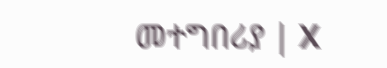መተግበሪያ | X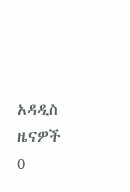አዳዲስ ዜናዎች
0